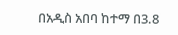በአዲስ አበባ ከተማ በ3.8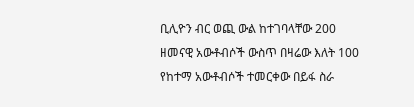ቢሊዮን ብር ወጪ ውል ከተገባላቸው 200 ዘመናዊ አውቶብሶች ውስጥ በዛሬው እለት 100 የከተማ አውቶብሶች ተመርቀው በይፋ ስራ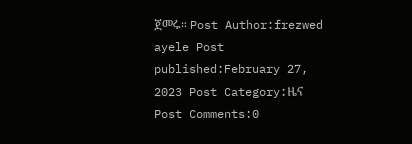ጀመሩ። Post Author:frezwed ayele Post published:February 27, 2023 Post Category:ዜና Post Comments:0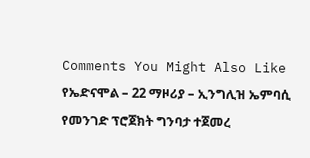Comments You Might Also Like የኤድናሞል – 22 ማዞሪያ – ኢንግሊዝ ኤምባሲ የመንገድ ፕሮጀክት ግንባታ ተጀመረ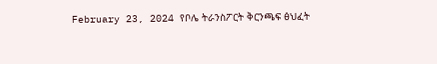February 23, 2024 የቦሌ ትራንስፖርት ቅርንጫፍ ፅህፈት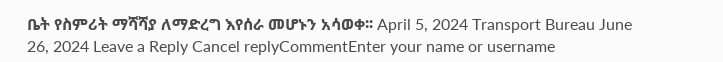ቤት የስምሪት ማሻሻያ ለማድረግ እየሰራ መሆኑን አሳወቀ፡፡ April 5, 2024 Transport Bureau June 26, 2024 Leave a Reply Cancel replyCommentEnter your name or username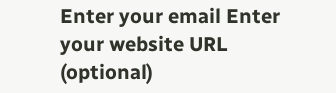Enter your email Enter your website URL (optional)